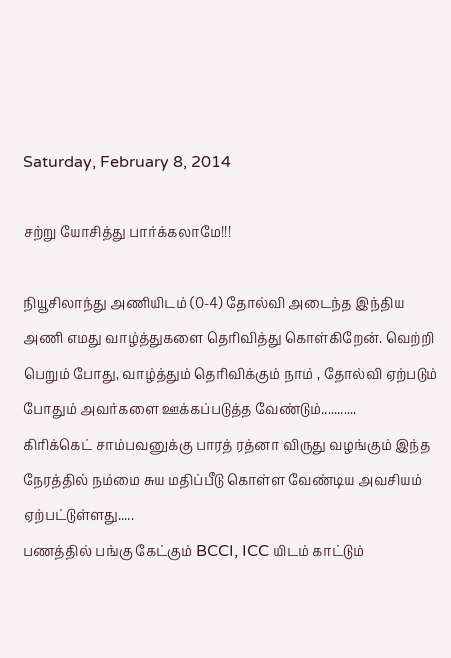Saturday, February 8, 2014

சற்று யோசித்து பார்க்கலாமே!!!

நியூசிலாந்து அணியிடம் (0-4) தோல்வி அடைந்த இந்திய அணி எமது வாழ்த்துகளை தெரிவித்து கொள்கிறேன். வெற்றி பெறும் போது, வாழ்த்தும் தெரிவிக்கும் நாம் , தோல்வி ஏற்படும் போதும் அவர்களை ஊக்கப்படுத்த வேண்டும்...........
கிரிக்கெட் சாம்பவனுக்கு பாரத் ரத்னா விருது வழங்கும் இந்த நேரத்தில் நம்மை சுய மதிப்பீடு கொள்ள வேண்டிய அவசியம் ஏற்பட்டுள்ளது.....
பணத்தில் பங்கு கேட்கும் BCCI, ICC யிடம் காட்டும்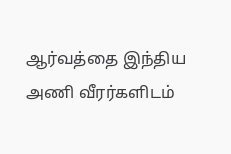ஆர்வத்தை இந்திய அணி வீரர்களிடம்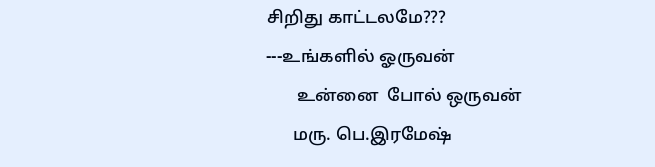சிறிது காட்டலமே???
---உங்களில் ஓருவன்
       உன்னை  போல் ஒருவன்
      மரு. பெ.இரமேஷ்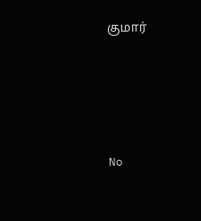குமார்




No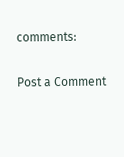comments:

Post a Comment